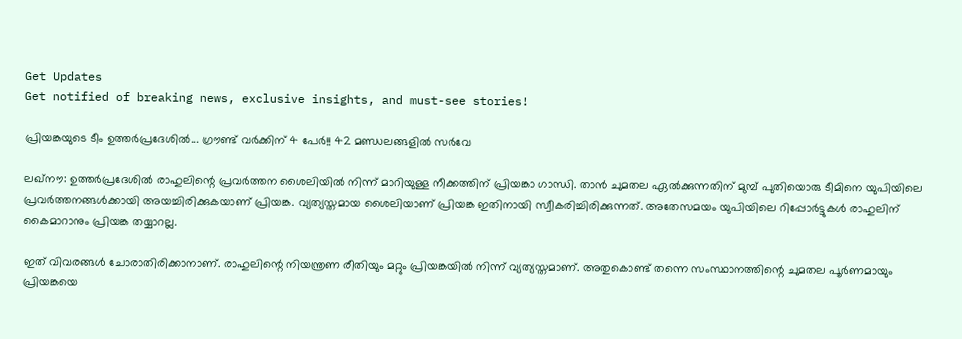Get Updates
Get notified of breaking news, exclusive insights, and must-see stories!

പ്രിയങ്കയുടെ ടീം ഉത്തര്‍പ്രദേശില്‍... ഗ്രൗണ്ട് വര്‍ക്കിന് 4 പേര്‍!! 42 മണ്ഡലങ്ങളില്‍ സര്‍വേ

ലഖ്‌നൗ: ഉത്തര്‍പ്രദേശില്‍ രാഹുലിന്റെ പ്രവര്‍ത്തന ശൈലിയില്‍ നിന്ന് മാറിയുള്ള നീക്കത്തിന് പ്രിയങ്കാ ഗാന്ധി. താന്‍ ചുമതല ഏല്‍ക്കുന്നതിന് മുമ്പ് പുതിയൊരു ടീമിനെ യുപിയിലെ പ്രവര്‍ത്തനങ്ങള്‍ക്കായി അയച്ചിരിക്കുകയാണ് പ്രിയങ്ക. വ്യത്യസ്തമായ ശൈലിയാണ് പ്രിയങ്ക ഇതിനായി സ്വീകരിച്ചിരിക്കുന്നത്. അതേസമയം യുപിയിലെ റിപ്പോര്‍ട്ടുകള്‍ രാഹുലിന് കൈമാറാനും പ്രിയങ്ക തയ്യാറല്ല.

ഇത് വിവരങ്ങള്‍ ചോരാതിരിക്കാനാണ്. രാഹുലിന്റെ നിയന്ത്രണ രീതിയും മറ്റും പ്രിയങ്കയില്‍ നിന്ന് വ്യത്യസ്തമാണ്. അതുകൊണ്ട് തന്നെ സംസ്ഥാനത്തിന്റെ ചുമതല പൂര്‍ണമായും പ്രിയങ്കയെ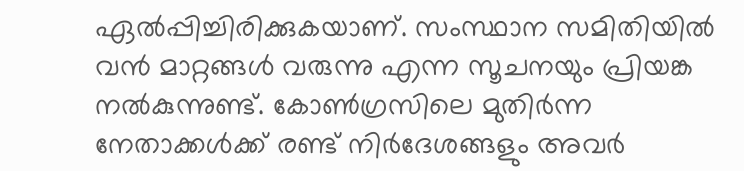ഏല്‍പ്പിച്ചിരിക്കുകയാണ്. സംസ്ഥാന സമിതിയില്‍ വന്‍ മാറ്റങ്ങള്‍ വരുന്നു എന്ന സൂചനയും പ്രിയങ്ക നല്‍കുന്നുണ്ട്. കോണ്‍ഗ്രസിലെ മുതിര്‍ന്ന നേതാക്കള്‍ക്ക് രണ്ട് നിര്‍ദേശങ്ങളും അവര്‍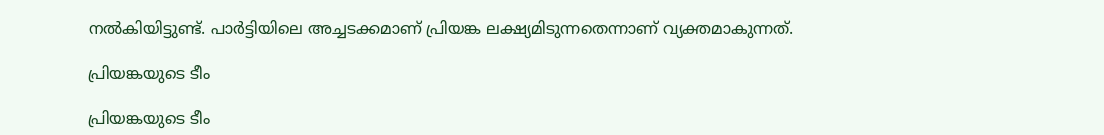നല്‍കിയിട്ടുണ്ട്. പാര്‍ട്ടിയിലെ അച്ചടക്കമാണ് പ്രിയങ്ക ലക്ഷ്യമിടുന്നതെന്നാണ് വ്യക്തമാകുന്നത്.

പ്രിയങ്കയുടെ ടീം

പ്രിയങ്കയുടെ ടീം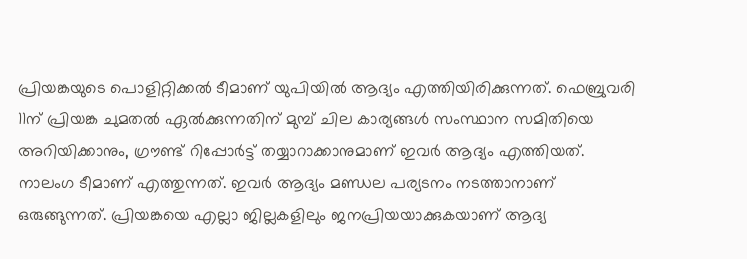പ്രിയങ്കയുടെ പൊളിറ്റിക്കല്‍ ടീമാണ് യുപിയില്‍ ആദ്യം എത്തിയിരിക്കുന്നത്. ഫെബ്രുവരി 11ന് പ്രിയങ്ക ചുമതല്‍ ഏല്‍ക്കുന്നതിന് മുമ്പ് ചില കാര്യങ്ങള്‍ സംസ്ഥാന സമിതിയെ അറിയിക്കാനും, ഗ്രൗണ്ട് റിപ്പോര്‍ട്ട് തയ്യാറാക്കാനുമാണ് ഇവര്‍ ആദ്യം എത്തിയത്. നാലംഗ ടീമാണ് എത്തുന്നത്. ഇവര്‍ ആദ്യം മണ്ഡല പര്യടനം നടത്താനാണ് ഒരുങ്ങുന്നത്. പ്രിയങ്കയെ എല്ലാ ജില്ലകളിലും ജനപ്രിയയാക്കുകയാണ് ആദ്യ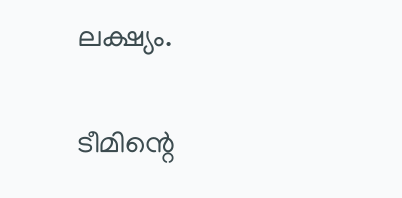ലക്ഷ്യം.

ടീമിന്റെ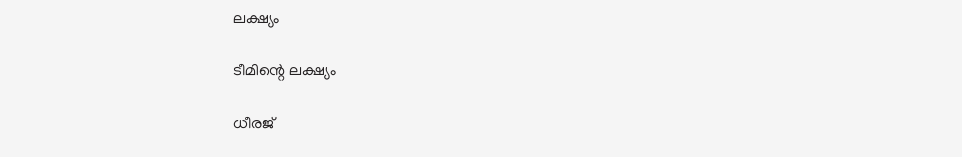ലക്ഷ്യം

ടീമിന്റെ ലക്ഷ്യം

ധീരജ്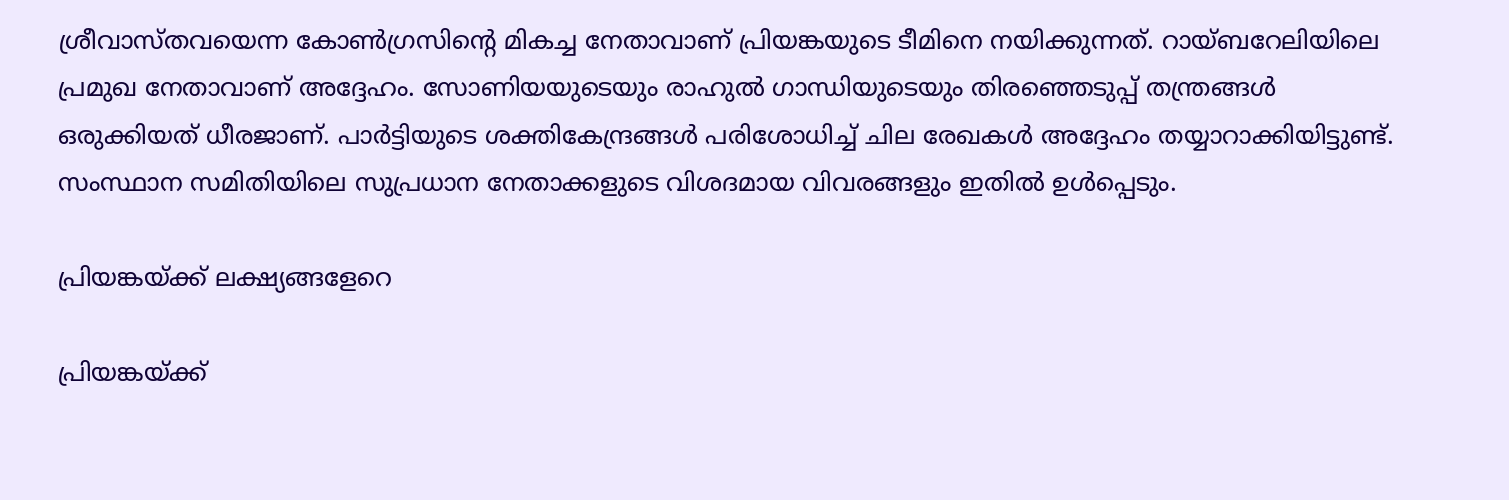ശ്രീവാസ്തവയെന്ന കോണ്‍ഗ്രസിന്റെ മികച്ച നേതാവാണ് പ്രിയങ്കയുടെ ടീമിനെ നയിക്കുന്നത്. റായ്ബറേലിയിലെ പ്രമുഖ നേതാവാണ് അദ്ദേഹം. സോണിയയുടെയും രാഹുല്‍ ഗാന്ധിയുടെയും തിരഞ്ഞെടുപ്പ് തന്ത്രങ്ങള്‍ ഒരുക്കിയത് ധീരജാണ്. പാര്‍ട്ടിയുടെ ശക്തികേന്ദ്രങ്ങള്‍ പരിശോധിച്ച് ചില രേഖകള്‍ അദ്ദേഹം തയ്യാറാക്കിയിട്ടുണ്ട്. സംസ്ഥാന സമിതിയിലെ സുപ്രധാന നേതാക്കളുടെ വിശദമായ വിവരങ്ങളും ഇതില്‍ ഉള്‍പ്പെടും.

പ്രിയങ്കയ്ക്ക് ലക്ഷ്യങ്ങളേറെ

പ്രിയങ്കയ്ക്ക്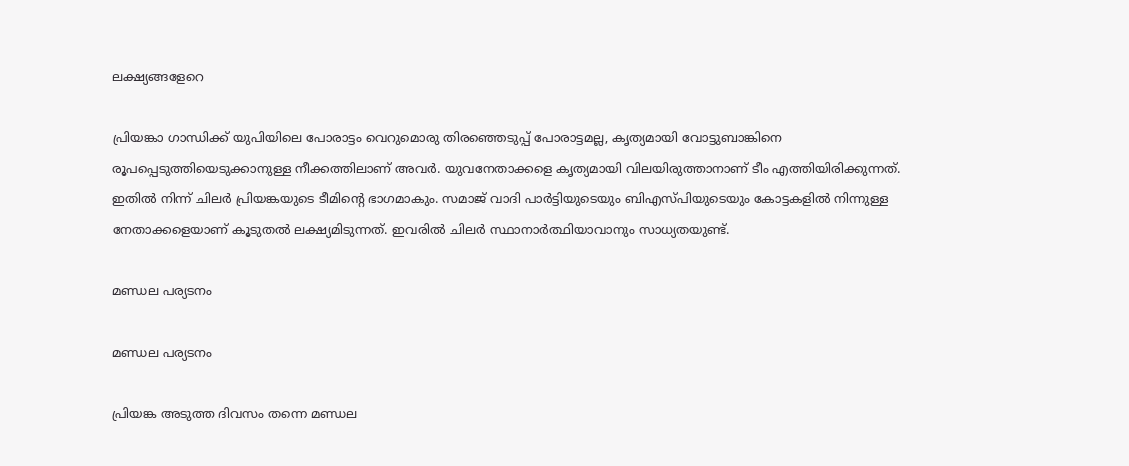ലക്ഷ്യങ്ങളേറെ

പ്രിയങ്കാ ഗാന്ധിക്ക് യുപിയിലെ പോരാട്ടം വെറുമൊരു തിരഞ്ഞെടുപ്പ് പോരാട്ടമല്ല, കൃത്യമായി വോട്ടുബാങ്കിനെ രൂപപ്പെടുത്തിയെടുക്കാനുള്ള നീക്കത്തിലാണ് അവര്‍. യുവനേതാക്കളെ കൃത്യമായി വിലയിരുത്താനാണ് ടീം എത്തിയിരിക്കുന്നത്. ഇതില്‍ നിന്ന് ചിലര്‍ പ്രിയങ്കയുടെ ടീമിന്റെ ഭാഗമാകും. സമാജ് വാദി പാര്‍ട്ടിയുടെയും ബിഎസ്പിയുടെയും കോട്ടകളില്‍ നിന്നുള്ള നേതാക്കളെയാണ് കൂടുതല്‍ ലക്ഷ്യമിടുന്നത്. ഇവരില്‍ ചിലര്‍ സ്ഥാനാര്‍ത്ഥിയാവാനും സാധ്യതയുണ്ട്.

മണ്ഡല പര്യടനം

മണ്ഡല പര്യടനം

പ്രിയങ്ക അടുത്ത ദിവസം തന്നെ മണ്ഡല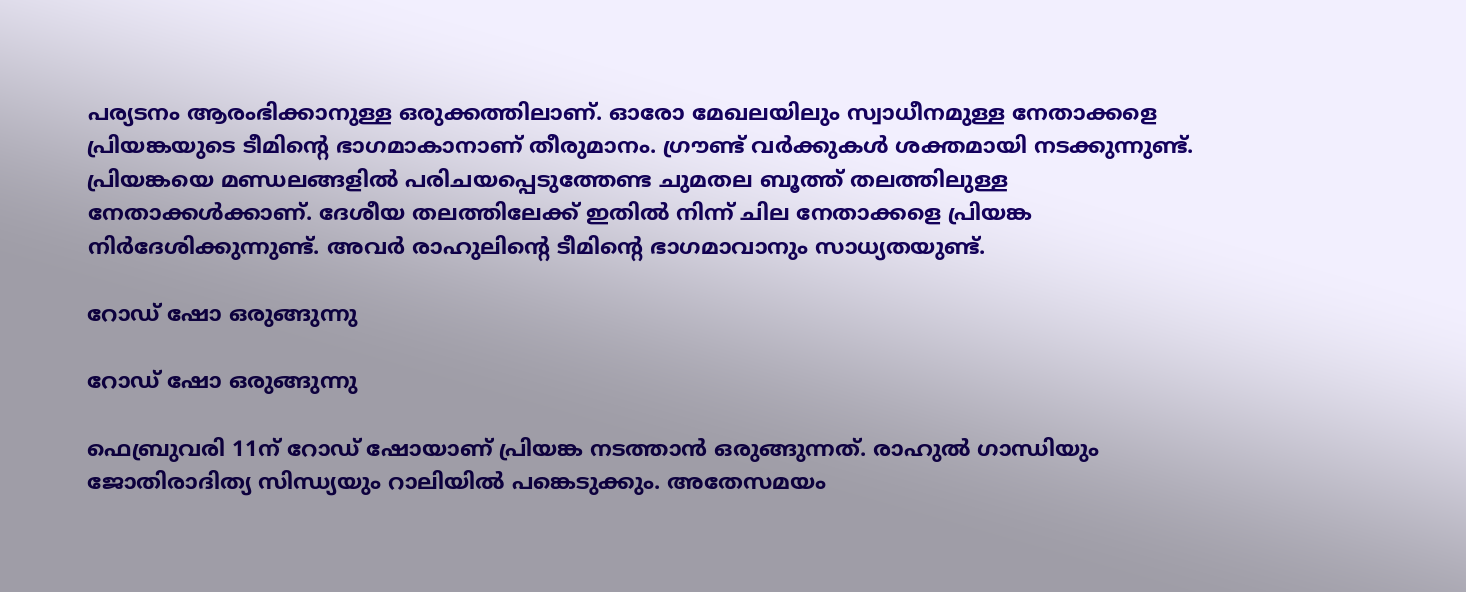പര്യടനം ആരംഭിക്കാനുള്ള ഒരുക്കത്തിലാണ്. ഓരോ മേഖലയിലും സ്വാധീനമുള്ള നേതാക്കളെ പ്രിയങ്കയുടെ ടീമിന്റെ ഭാഗമാകാനാണ് തീരുമാനം. ഗ്രൗണ്ട് വര്‍ക്കുകള്‍ ശക്തമായി നടക്കുന്നുണ്ട്. പ്രിയങ്കയെ മണ്ഡലങ്ങളില്‍ പരിചയപ്പെടുത്തേണ്ട ചുമതല ബൂത്ത് തലത്തിലുള്ള നേതാക്കള്‍ക്കാണ്. ദേശീയ തലത്തിലേക്ക് ഇതില്‍ നിന്ന് ചില നേതാക്കളെ പ്രിയങ്ക നിര്‍ദേശിക്കുന്നുണ്ട്. അവര്‍ രാഹുലിന്റെ ടീമിന്റെ ഭാഗമാവാനും സാധ്യതയുണ്ട്.

റോഡ് ഷോ ഒരുങ്ങുന്നു

റോഡ് ഷോ ഒരുങ്ങുന്നു

ഫെബ്രുവരി 11ന് റോഡ് ഷോയാണ് പ്രിയങ്ക നടത്താന്‍ ഒരുങ്ങുന്നത്. രാഹുല്‍ ഗാന്ധിയും ജോതിരാദിത്യ സിന്ധ്യയും റാലിയില്‍ പങ്കെടുക്കും. അതേസമയം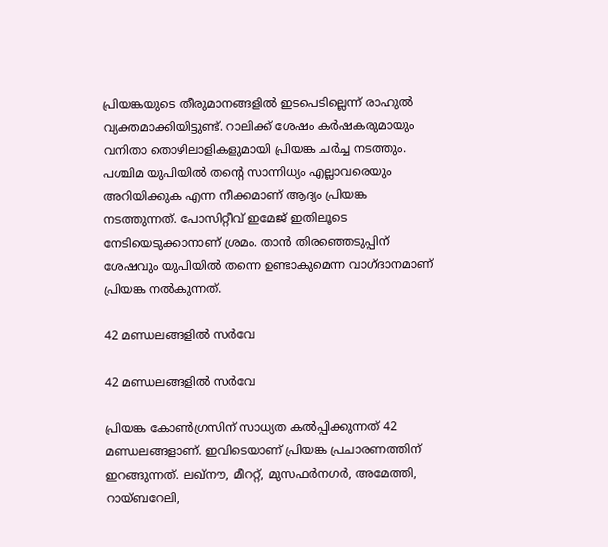പ്രിയങ്കയുടെ തീരുമാനങ്ങളില്‍ ഇടപെടില്ലെന്ന് രാഹുല്‍ വ്യക്തമാക്കിയിട്ടുണ്ട്. റാലിക്ക് ശേഷം കര്‍ഷകരുമായും വനിതാ തൊഴിലാളികളുമായി പ്രിയങ്ക ചര്‍ച്ച നടത്തും. പശ്ചിമ യുപിയില്‍ തന്റെ സാന്നിധ്യം എല്ലാവരെയും അറിയിക്കുക എന്ന നീക്കമാണ് ആദ്യം പ്രിയങ്ക നടത്തുന്നത്. പോസിറ്റീവ് ഇമേജ് ഇതിലൂടെ നേടിയെടുക്കാനാണ് ശ്രമം. താന്‍ തിരഞ്ഞെടുപ്പിന് ശേഷവും യുപിയില്‍ തന്നെ ഉണ്ടാകുമെന്ന വാഗ്ദാനമാണ് പ്രിയങ്ക നല്‍കുന്നത്.

42 മണ്ഡലങ്ങളില്‍ സര്‍വേ

42 മണ്ഡലങ്ങളില്‍ സര്‍വേ

പ്രിയങ്ക കോണ്‍ഗ്രസിന് സാധ്യത കല്‍പ്പിക്കുന്നത് 42 മണ്ഡലങ്ങളാണ്. ഇവിടെയാണ് പ്രിയങ്ക പ്രചാരണത്തിന് ഇറങ്ങുന്നത്. ലഖ്‌നൗ, മീററ്റ്, മുസഫര്‍നഗര്‍, അമേത്തി, റായ്ബറേലി,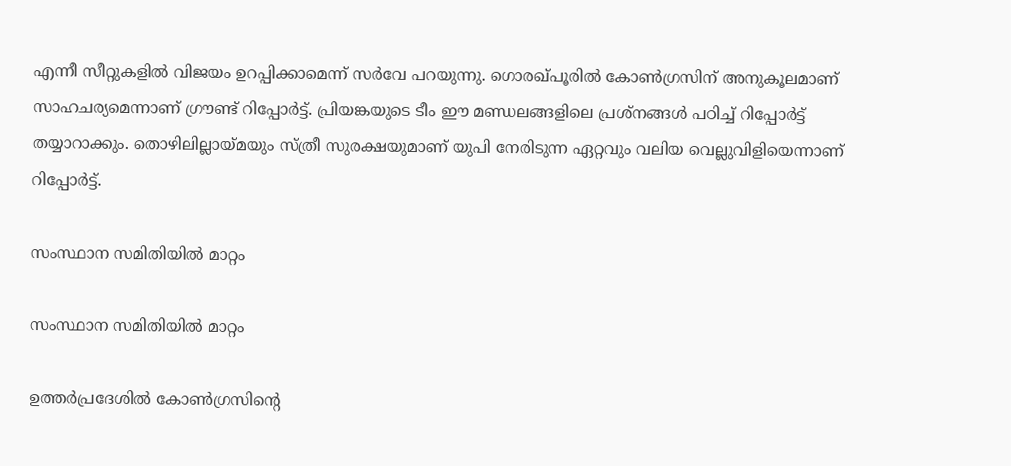എന്നീ സീറ്റുകളില്‍ വിജയം ഉറപ്പിക്കാമെന്ന് സര്‍വേ പറയുന്നു. ഗൊരഖ്പൂരില്‍ കോണ്‍ഗ്രസിന് അനുകൂലമാണ് സാഹചര്യമെന്നാണ് ഗ്രൗണ്ട് റിപ്പോര്‍ട്ട്. പ്രിയങ്കയുടെ ടീം ഈ മണ്ഡലങ്ങളിലെ പ്രശ്‌നങ്ങള്‍ പഠിച്ച് റിപ്പോര്‍ട്ട് തയ്യാറാക്കും. തൊഴിലില്ലായ്മയും സ്ത്രീ സുരക്ഷയുമാണ് യുപി നേരിടുന്ന ഏറ്റവും വലിയ വെല്ലുവിളിയെന്നാണ് റിപ്പോര്‍ട്ട്.

സംസ്ഥാന സമിതിയില്‍ മാറ്റം

സംസ്ഥാന സമിതിയില്‍ മാറ്റം

ഉത്തര്‍പ്രദേശില്‍ കോണ്‍ഗ്രസിന്റെ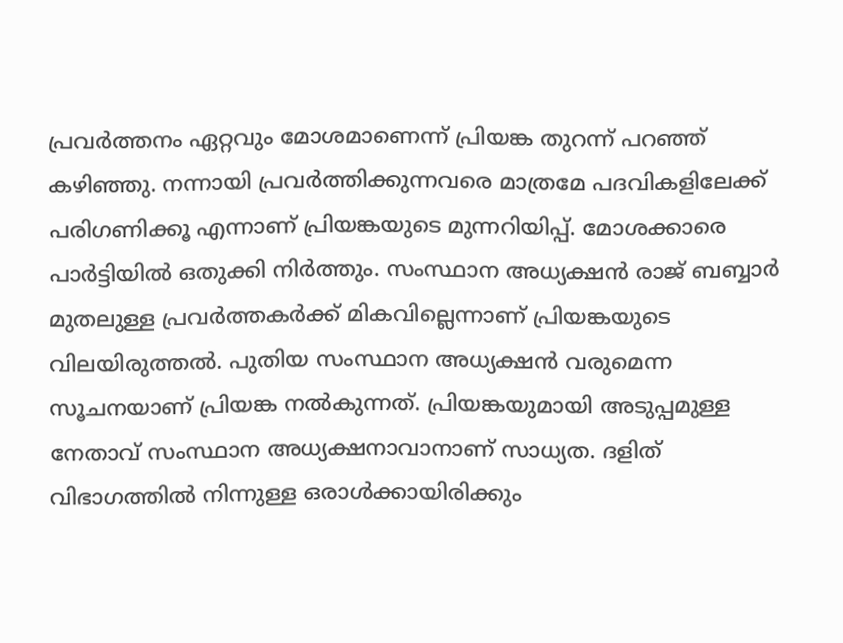പ്രവര്‍ത്തനം ഏറ്റവും മോശമാണെന്ന് പ്രിയങ്ക തുറന്ന് പറഞ്ഞ് കഴിഞ്ഞു. നന്നായി പ്രവര്‍ത്തിക്കുന്നവരെ മാത്രമേ പദവികളിലേക്ക് പരിഗണിക്കൂ എന്നാണ് പ്രിയങ്കയുടെ മുന്നറിയിപ്പ്. മോശക്കാരെ പാര്‍ട്ടിയില്‍ ഒതുക്കി നിര്‍ത്തും. സംസ്ഥാന അധ്യക്ഷന്‍ രാജ് ബബ്ബാര്‍ മുതലുള്ള പ്രവര്‍ത്തകര്‍ക്ക് മികവില്ലെന്നാണ് പ്രിയങ്കയുടെ വിലയിരുത്തല്‍. പുതിയ സംസ്ഥാന അധ്യക്ഷന്‍ വരുമെന്ന സൂചനയാണ് പ്രിയങ്ക നല്‍കുന്നത്. പ്രിയങ്കയുമായി അടുപ്പമുള്ള നേതാവ് സംസ്ഥാന അധ്യക്ഷനാവാനാണ് സാധ്യത. ദളിത് വിഭാഗത്തില്‍ നിന്നുള്ള ഒരാള്‍ക്കായിരിക്കും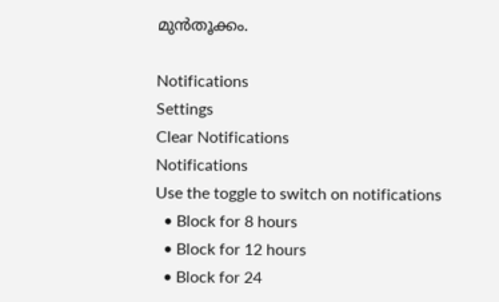മുന്‍തൂക്കം.

Notifications
Settings
Clear Notifications
Notifications
Use the toggle to switch on notifications
  • Block for 8 hours
  • Block for 12 hours
  • Block for 24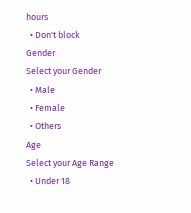hours
  • Don't block
Gender
Select your Gender
  • Male
  • Female
  • Others
Age
Select your Age Range
  • Under 18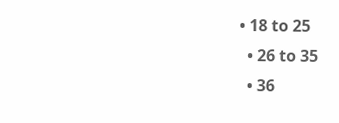• 18 to 25
  • 26 to 35
  • 36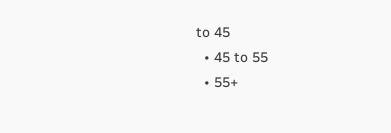to 45
  • 45 to 55
  • 55+